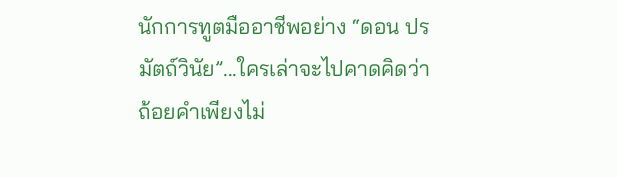นักการทูตมืออาชีพอย่าง “ดอน ปรมัตถ์วินัย”...ใครเล่าจะไปคาดคิดว่า ถ้อยคำเพียงไม่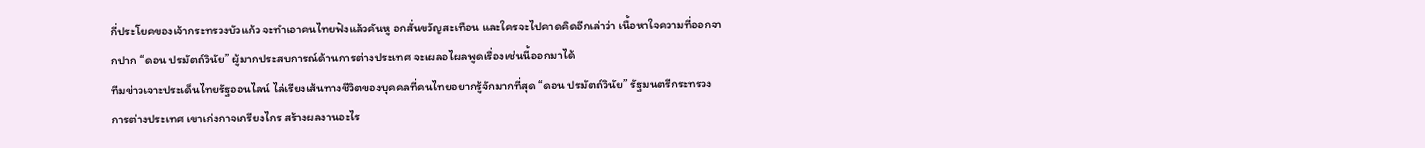กี่ประโยคของเจ้ากระทรวงบัวแก้ว จะทำเอาคนไทยฟังแล้วคันหู อกสั่นขวัญสะเทือน และใครจะไปคาดคิดอีกเล่าว่า เนื้อหาใจความที่ออกจากปาก “ดอน ปรมัตถ์วินัย” ผู้มากประสบการณ์ด้านการต่างประเทศ จะเผลอไผลพูดเรื่องเช่นนี้ออกมาได้
ทีมข่าวเจาะประเด็นไทยรัฐออนไลน์ ไล่เรียงเส้นทางชีวิตของบุคคลที่คนไทยอยากรู้จักมากที่สุด “ดอน ปรมัตถ์วินัย” รัฐมนตรีกระทรวงการต่างประเทศ เขาเก่งกาจเกรียงไกร สร้างผลงานอะไร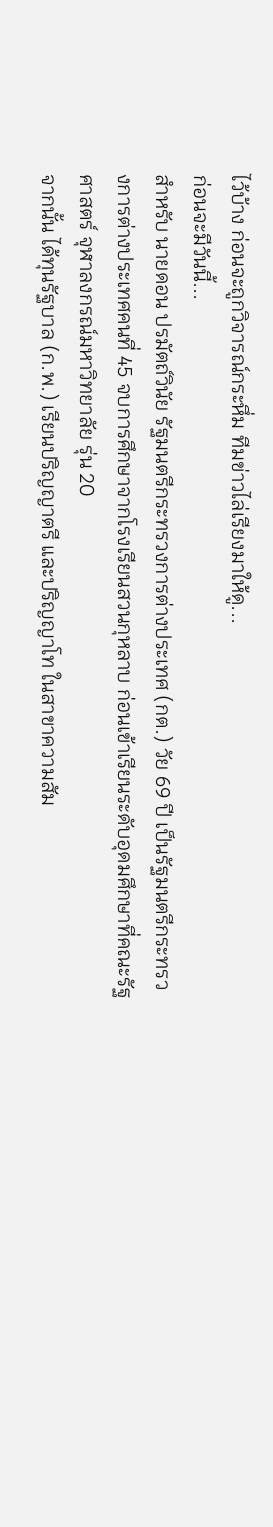ไว้บ้าง ก่อนจะถูกวิจารณ์กระหึ่ม ทีมข่าวไล่เรียงมาให้ดู...
ก่อนจะมีวันนี้...
สำหรับ นายดอน ปรมัตถ์วินัย รัฐมนตรีกระทรวงการต่างประเทศ (กต.) วัย 69 ปี เป็นรัฐมนตรีกระทรวงการต่างประเทศคนที่ 45 จบการศึกษาจากโรงเรียนสวนกุหลาบ ก่อนเข้าเรียนระดับอุดมศึกษาที่คณะรัฐศาสตร์ จุฬาลงกรณ์มหาวิทยาลัย รุ่น 20
จากนั้น ได้ทุนรัฐบาล (ก.พ.) เรียนปริญญาตรี และปริญญาโท ในสาขาความสัม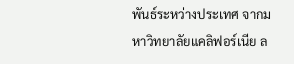พันธ์ระหว่างประเทศ จากมหาวิทยาลัยแคลิฟอร์เนีย ล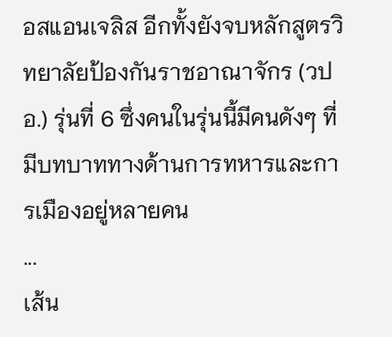อสแอนเจลิส อีกทั้งยังจบหลักสูตรวิทยาลัยป้องกันราชอาณาจักร (วปอ.) รุ่นที่ 6 ซึ่งคนในรุ่นนี้มีคนดังๆ ที่มีบทบาททางด้านการทหารและการเมืองอยู่หลายคน
...
เส้น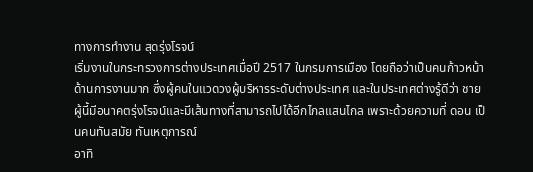ทางการทำงาน สุดรุ่งโรจน์
เริ่มงานในกระทรวงการต่างประเทศเมื่อปี 2517 ในกรมการเมือง โดยถือว่าเป็นคนก้าวหน้าด้านการงานมาก ซึ่งผู้คนในแวดวงผู้บริหารระดับต่างประเทศ และในประเทศต่างรู้ดีว่า ชายผู้นี้มีอนาคตรุ่งโรจน์และมีเส้นทางที่สามารถไปได้อีกไกลแสนไกล เพราะด้วยความที่ ดอน เป็นคนทันสมัย ทันเหตุการณ์
อาทิ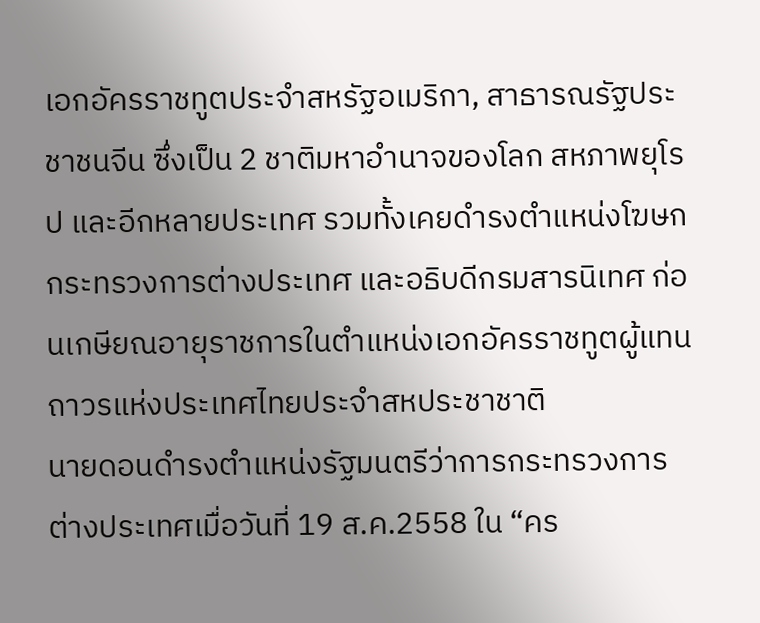เอกอัครราชทูตประจำสหรัฐอเมริกา, สาธารณรัฐประชาชนจีน ซึ่งเป็น 2 ชาติมหาอำนาจของโลก สหภาพยุโรป และอีกหลายประเทศ รวมทั้งเคยดำรงตำแหน่งโฆษกกระทรวงการต่างประเทศ และอธิบดีกรมสารนิเทศ ก่อนเกษียณอายุราชการในตำแหน่งเอกอัครราชทูตผู้แทนถาวรแห่งประเทศไทยประจำสหประชาชาติ
นายดอนดำรงตำแหน่งรัฐมนตรีว่าการกระทรวงการต่างประเทศเมื่อวันที่ 19 ส.ค.2558 ใน “คร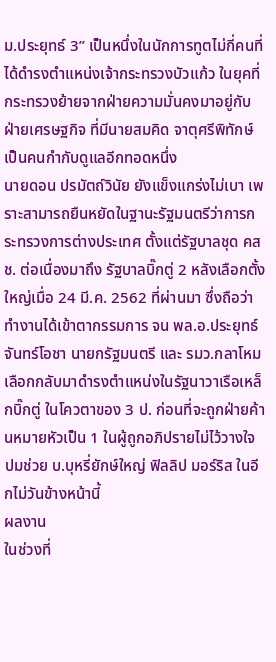ม.ประยุทธ์ 3” เป็นหนึ่งในนักการทูตไม่กี่คนที่ได้ดำรงตำแหน่งเจ้ากระทรวงบัวแก้ว ในยุคที่กระทรวงย้ายจากฝ่ายความมั่นคงมาอยู่กับฝ่ายเศรษฐกิจ ที่มีนายสมคิด จาตุศรีพิทักษ์ เป็นคนกำกับดูแลอีกทอดหนึ่ง
นายดอน ปรมัตถ์วินัย ยังแข็งแกร่งไม่เบา เพราะสามารถยืนหยัดในฐานะรัฐมนตรีว่าการกระทรวงการต่างประเทศ ตั้งแต่รัฐบาลชุด คสช. ต่อเนื่องมาถึง รัฐบาลบิ๊กตู่ 2 หลังเลือกตั้งใหญ่เมื่อ 24 มี.ค. 2562 ที่ผ่านมา ซึ่งถือว่าทำงานได้เข้าตากรรมการ จน พล.อ.ประยุทธ์ จันทร์โอชา นายกรัฐมนตรี และ รมว.กลาโหม เลือกกลับมาดำรงตำแหน่งในรัฐนาวาเรือเหล็กบิ๊กตู่ ในโควตาของ 3 ป. ก่อนที่จะถูกฝ่ายค้านหมายหัวเป็น 1 ในผู้ถูกอภิปรายไม่ไว้วางใจ ปมช่วย บ.บุหรี่ยักษ์ใหญ่ ฟิลลิป มอร์ริส ในอีกไม่วันข้างหน้านี้
ผลงาน
ในช่วงที่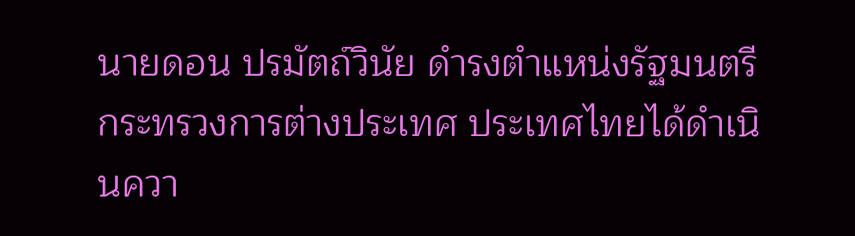นายดอน ปรมัตถ์วินัย ดำรงตำแหน่งรัฐมนตรีกระทรวงการต่างประเทศ ประเทศไทยได้ดำเนินควา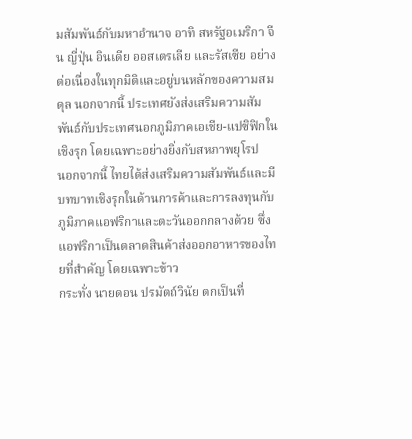มสัมพันธ์กับมหาอำนาจ อาทิ สหรัฐอเมริกา จีน ญี่ปุ่น อินเดีย ออสเตรเลีย และรัสเซีย อย่างต่อเนื่องในทุกมิติและอยู่บนหลักของความสมดุล นอกจากนี้ ประเทศยังส่งเสริมความสัมพันธ์กับประเทศนอกภูมิภาคเอเชีย-แปซิฟิกในเชิงรุก โดยเฉพาะอย่างยิ่งกับสหภาพยุโรป
นอกจากนี้ ไทยได้ส่งเสริมความสัมพันธ์และมีบทบาทเชิงรุกในด้านการค้าและการลงทุนกับภูมิภาคแอฟริกาและตะวันออกกลางด้วย ซึ่งแอฟริกาเป็นตลาดสินค้าส่งออกอาหารของไทยที่สำคัญ โดยเฉพาะข้าว
กระทั่ง นายดอน ปรมัตถ์วินัย ตกเป็นที่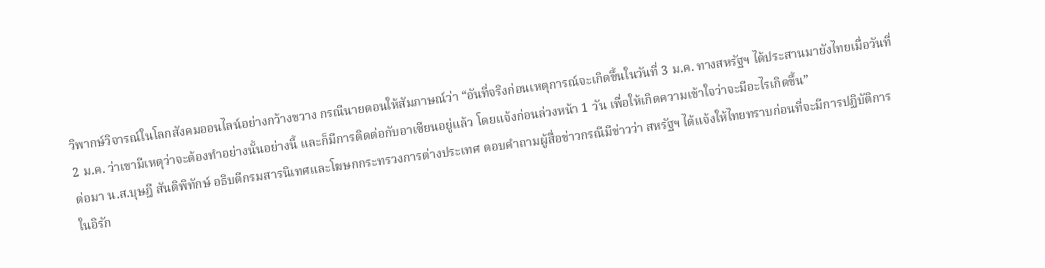วิพากษ์วิจารณ์ในโลกสังคมออนไลน์อย่างกว้างขวาง กรณีนายดอนให้สัมภาษณ์ว่า “อันที่จริงก่อนเหตุการณ์จะเกิดขึ้นในวันที่ 3 ม.ค. ทางสหรัฐฯ ได้ประสานมายังไทยเมื่อวันที่ 2 ม.ค. ว่าเขามีเหตุว่าจะต้องทำอย่างนั้นอย่างนี้ และก็มีการติดต่อกับอาเซียนอยู่แล้ว โดยแจ้งก่อนล่วงหน้า 1 วัน เพื่อให้เกิดความเข้าใจว่าจะมีอะไรเกิดขึ้น”
ต่อมา น.ส.บุษฎี สันติพิทักษ์ อธิบดีกรมสารนิเทศและโฆษกกระทรวงการต่างประเทศ ตอบคำถามผู้สื่อข่าวกรณีมีข่าวว่า สหรัฐฯ ได้แจ้งให้ไทยทราบก่อนที่จะมีการปฏิบัติการในอิรัก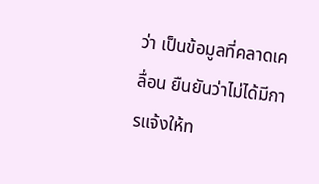ว่า เป็นข้อมูลที่คลาดเคลื่อน ยืนยันว่าไม่ได้มีการแจ้งให้ท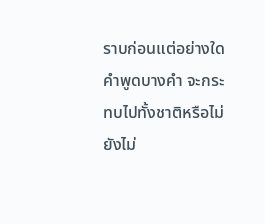ราบก่อนแต่อย่างใด
คำพูดบางคำ จะกระทบไปทั้งชาติหรือไม่ ยังไม่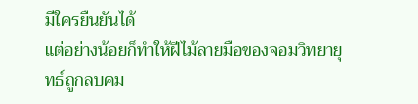มีใครยืนยันได้
แต่อย่างน้อยก็ทำให้ฝีไม้ลายมือของจอมวิทยายุทธ์ถูกลบคม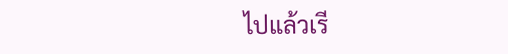ไปแล้วเรี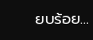ยบร้อย...